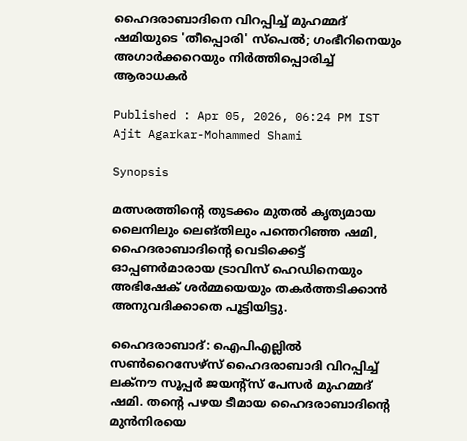ഹൈദരാബാദിനെ വിറപ്പിച്ച് മുഹമ്മദ് ഷമിയുടെ 'തീപ്പൊരി' സ്പെൽ; ഗംഭീറിനെയും അഗാർക്കറെയും നിര്‍ത്തിപ്പൊരിച്ച് ആരാധകര്‍

Published : Apr 05, 2026, 06:24 PM IST
Ajit Agarkar-Mohammed Shami

Synopsis

മത്സരത്തിന്‍റെ തുടക്കം മുതൽ കൃത്യമായ ലൈനിലും ലെങ്തിലും പന്തെറിഞ്ഞ ഷമി, ഹൈദരാബാദിന്‍റെ വെടിക്കെട്ട് ഓപ്പണർമാരായ ട്രാവിസ് ഹെഡിനെയും അഭിഷേക് ശർമ്മയെയും തകര്‍ത്തടിക്കാന്‍ അനുവദിക്കാതെ പൂട്ടിയിട്ടു.

ഹൈദരാബാദ്: ഐപിഎല്ലിൽ സൺറൈസേഴ്‌സ് ഹൈദരാബാദി വിറപ്പിച്ച് ലക്നൗ സൂപ്പർ ജയന്റ്‌സ് പേസര്‍ മുഹമ്മദ് ഷമി. തന്‍റെ പഴയ ടീമായ ഹൈദരാബാദിന്‍റെ മുൻനിരയെ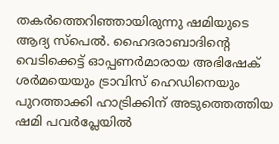തകർത്തെറിഞ്ഞായിരുന്നു ഷമിയുടെ ആദ്യ സ്പെല്‍. ഹൈദരാബാദിന്‍റെ വെടിക്കെട്ട് ഓപ്പണര്‍മാരായ അഭിഷേക് ശര്‍മയെയും ട്രാവിസ് ഹെഡിനെയും പുറത്താക്കി ഹാട്രിക്കിന് അടുത്തെത്തിയ ഷമി പവർപ്ലേയിൽ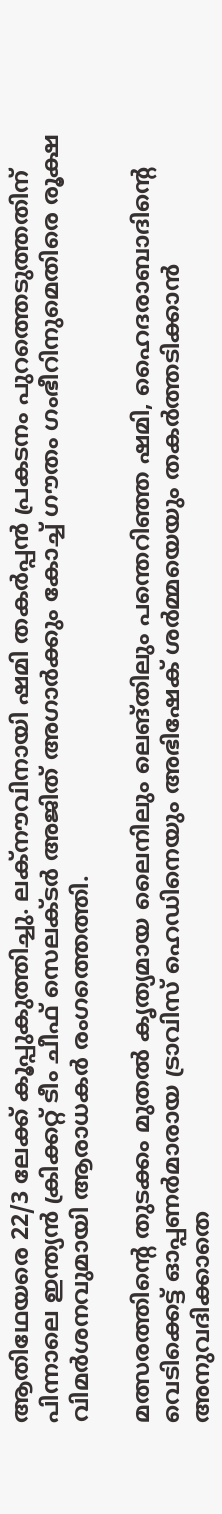ആതിഥേയരെ 22/3 ലേക്ക് കൂപ്പുകുത്തിച്ചു. ലക്നൗവിനായി ഷമി തകർപ്പൻ പ്രകടനം പുറത്തെടുത്തതിന് പിന്നാലെ ഇന്ത്യൻ ക്രിക്കറ്റ് ടീം ചീഫ് സെലക്ടര്‍ അജിത് അഗാര്‍ക്കും കോച്ച് ഗൗതം ഗംഭീറിനുമെതിരെ രൂക്ഷ വിമര്‍ശനവുമായി ആരാധകർ രംഗത്തെത്തി.

മത്സരത്തിന്‍റെ തുടക്കം മുതൽ കൃത്യമായ ലൈനിലും ലെങ്തിലും പന്തെറിഞ്ഞ ഷമി, ഹൈദരാബാദിന്‍റെ വെടിക്കെട്ട് ഓപ്പണർമാരായ ട്രാവിസ് ഹെഡിനെയും അഭിഷേക് ശർമ്മയെയും തകര്‍ത്തടിക്കാന്‍ അനുവദിക്കാതെ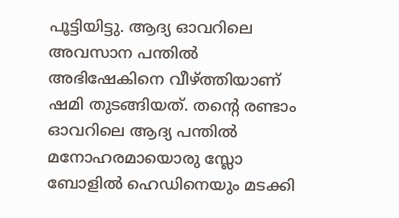പൂട്ടിയിട്ടു. ആദ്യ ഓവറിലെ അവസാന പന്തില്‍ അഭിഷേകിനെ വീഴ്ത്തിയാണ് ഷമി തുടങ്ങിയത്. തന്‍റെ രണ്ടാം ഓവറിലെ ആദ്യ പന്തില്‍ മനോഹരമായൊരു സ്ലോ ബോളില്‍ ഹെഡിനെയും മടക്കി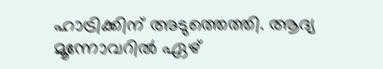ഹാട്രിക്കിന് അടുത്തെത്തി. ആദ്യ മൂന്നോവറില്‍ ഏഴ്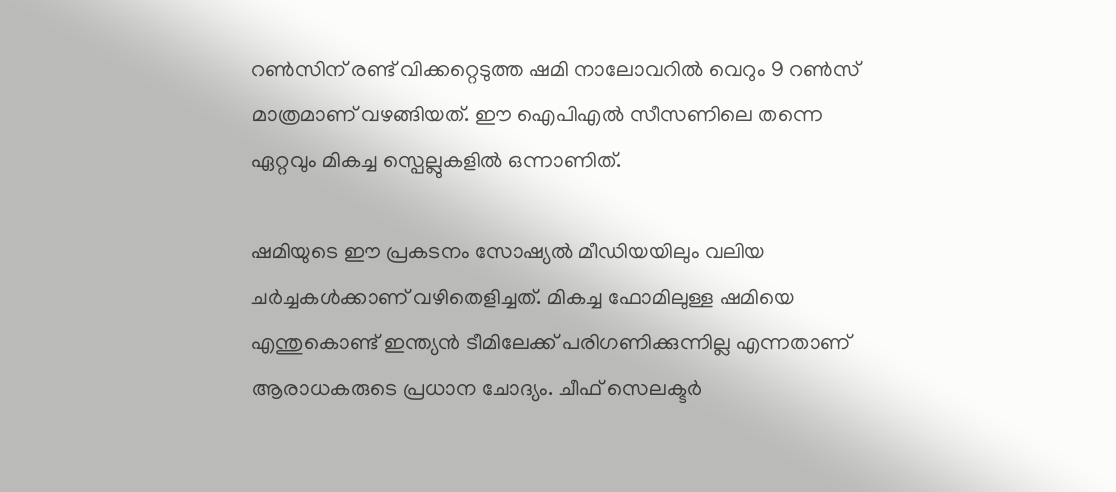റണ്‍സിന് രണ്ട് വിക്കറ്റെടുത്ത ഷമി നാലോവറിൽ വെറും 9 റൺസ് മാത്രമാണ് വഴങ്ങിയത്. ഈ ഐപിഎൽ സീസണിലെ തന്നെ ഏറ്റവും മികച്ച സ്പെല്ലുകളിൽ ഒന്നാണിത്.

ഷമിയുടെ ഈ പ്രകടനം സോഷ്യൽ മീഡിയയിലും വലിയ ചർച്ചകൾക്കാണ് വഴിതെളിച്ചത്. മികച്ച ഫോമിലുള്ള ഷമിയെ എന്തുകൊണ്ട് ഇന്ത്യൻ ടീമിലേക്ക് പരിഗണിക്കുന്നില്ല എന്നതാണ് ആരാധകരുടെ പ്രധാന ചോദ്യം. ചീഫ് സെലക്ടർ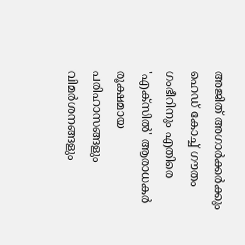അജിത് അഗാർക്കർക്കും ഹെഡ് കോച്ച് ഗൗതം ഗംഭീറിനും എതിരെ 'എക്സിൽ' ആരാധകർ രൂക്ഷമായ പരിഹാസങ്ങളും വിമർശനങ്ങളും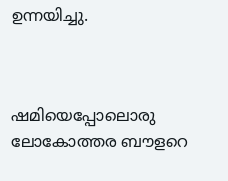ഉന്നയിച്ചു.



ഷമിയെപ്പോലൊരു ലോകോത്തര ബൗളറെ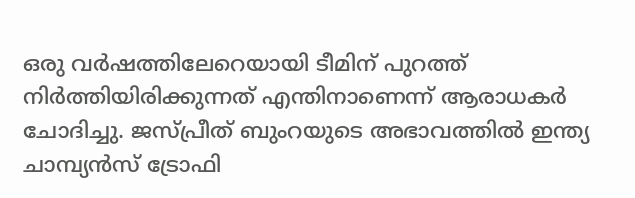ഒരു വർഷത്തിലേറെയായി ടീമിന് പുറത്ത് നിർത്തിയിരിക്കുന്നത് എന്തിനാണെന്ന് ആരാധകർ ചോദിച്ചു. ജസ്പ്രീത് ബുംറയുടെ അഭാവത്തിൽ ഇന്ത്യ ചാമ്പ്യൻസ് ട്രോഫി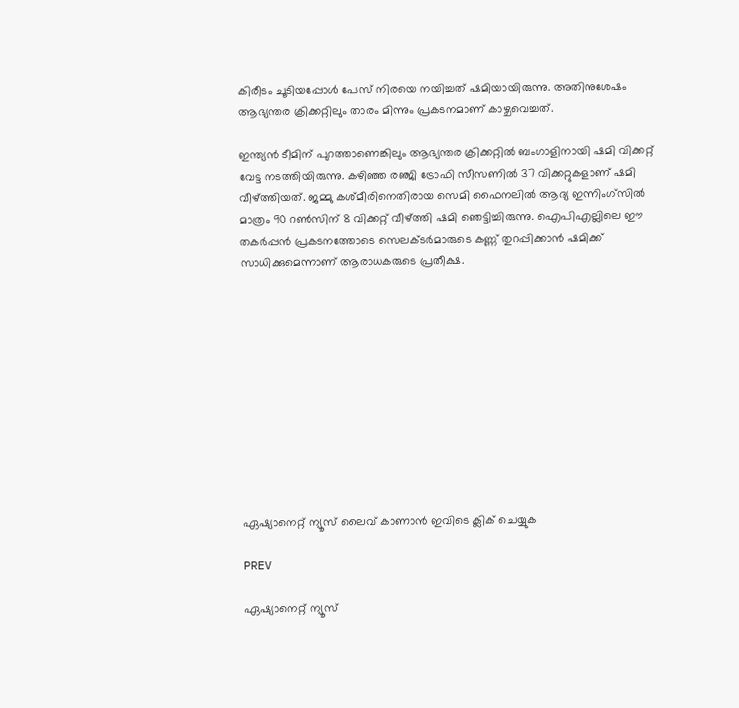കിരീടം ചൂടിയപ്പോൾ പേസ് നിരയെ നയിച്ചത് ഷമിയായിരുന്നു. അതിനുശേഷം ആഭ്യന്തര ക്രിക്കറ്റിലും താരം മിന്നും പ്രകടനമാണ് കാഴ്ചവെച്ചത്.

ഇന്ത്യൻ ടീമിന് പുറത്താണെങ്കിലും ആഭ്യന്തര ക്രിക്കറ്റിൽ ബംഗാളിനായി ഷമി വിക്കറ്റ് വേട്ട നടത്തിയിരുന്നു. കഴിഞ്ഞ രഞ്ജി ട്രോഫി സീസണിൽ 37 വിക്കറ്റുകളാണ് ഷമി വീഴ്ത്തിയത്. ജമ്മു കശ്മീരിനെതിരായ സെമി ഫൈനലിൽ ആദ്യ ഇന്നിംഗ്‌സിൽ മാത്രം 90 റൺസിന് 8 വിക്കറ്റ് വീഴ്ത്തി ഷമി ഞെട്ടിച്ചിരുന്നു. ഐപിഎല്ലിലെ ഈ തകർപ്പൻ പ്രകടനത്തോടെ സെലക്ടർമാരുടെ കണ്ണ് തുറപ്പിക്കാൻ ഷമിക്ക് സാധിക്കുമെന്നാണ് ആരാധകരുടെ പ്രതീക്ഷ.











ഏഷ്യാനെറ്റ് ന്യൂസ് ലൈവ് കാണാന്‍ ഇവിടെ ക്ലിക് ചെയ്യുക

PREV

ഏഷ്യാനെറ്റ് ന്യൂസ്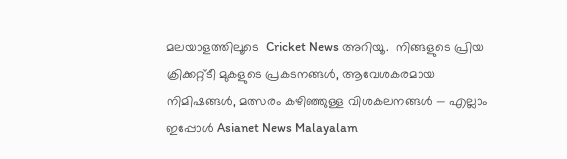മലയാളത്തിലൂടെ  Cricket News അറിയൂ.  നിങ്ങളുടെ പ്രിയ ക്രിക്കറ്റ്ടീ മുകളുടെ പ്രകടനങ്ങൾ, ആവേശകരമായ നിമിഷങ്ങൾ, മത്സരം കഴിഞ്ഞുള്ള വിശകലനങ്ങൾ — എല്ലാം ഇപ്പോൾ Asianet News Malayalam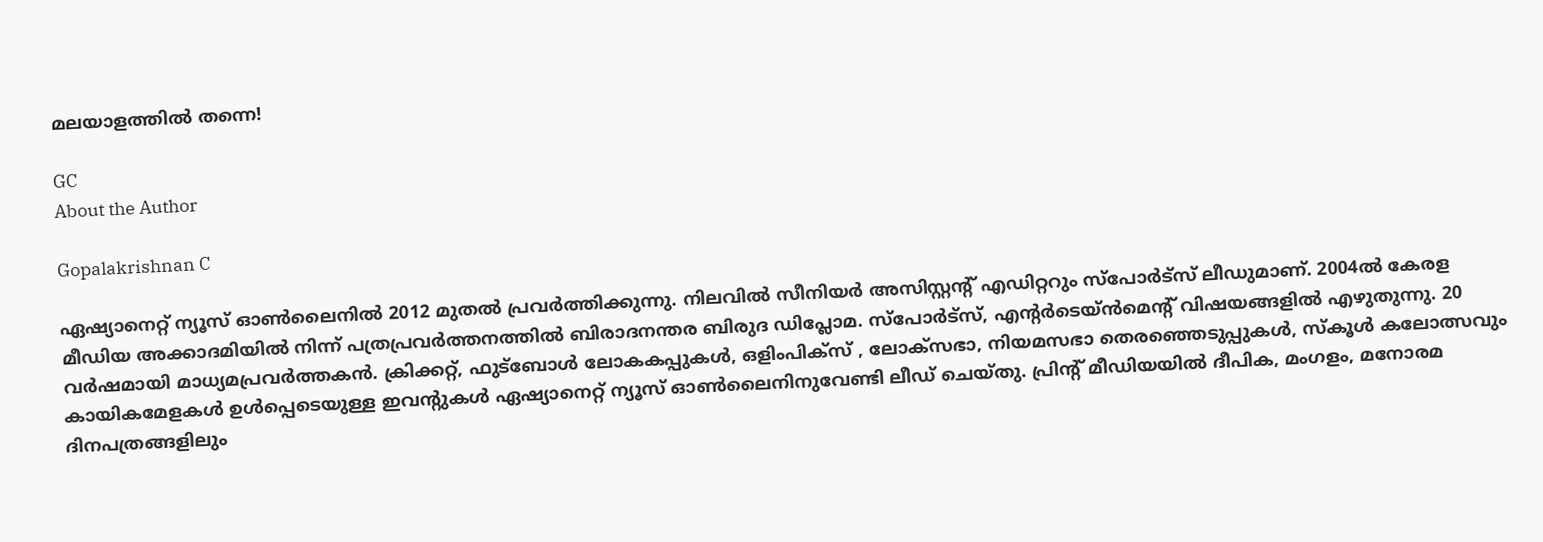മലയാളത്തിൽ തന്നെ!

GC
About the Author

Gopalakrishnan C

ഏഷ്യാനെറ്റ് ന്യൂസ് ഓണ്‍ലൈനില്‍ 2012 മുതല്‍ പ്രവര്‍ത്തിക്കുന്നു. നിലവില്‍ സീനിയര്‍ അസിസ്റ്റന്‍റ് എഡിറ്ററും സ്പോർട്സ് ലീഡുമാണ്. 2004ൽ കേരള മീഡിയ അക്കാദമിയില്‍ നിന്ന് പത്രപ്രവര്‍ത്തനത്തില്‍ ബിരാദനന്തര ബിരുദ ഡിപ്ലോമ. സ്പോര്‍ട്സ്, എന്‍റര്‍ടെയ്ൻമെന്‍റ് വിഷയങ്ങളില്‍ എഴുതുന്നു. 20 വര്‍ഷമായി മാധ്യമപ്രവര്‍ത്തകൻ. ക്രിക്കറ്റ്, ഫുട്ബോള്‍ ലോകകപ്പുകൾ, ഒളിംപിക്സ് , ലോക്സഭാ, നിയമസഭാ തെരഞ്ഞെടുപ്പുകള്‍, സ്കൂള്‍ കലോത്സവും കായികമേളകള്‍ ഉള്‍പ്പെടെയുള്ള ഇവന്‍റുകള്‍ ഏഷ്യാനെറ്റ് ന്യൂസ് ഓണ്‍ലൈനിനുവേണ്ടി ലീഡ് ചെയ്തു. പ്രിന്‍റ് മീഡിയയില്‍ ദീപിക, മംഗളം, മനോരമ ദിനപത്രങ്ങളിലും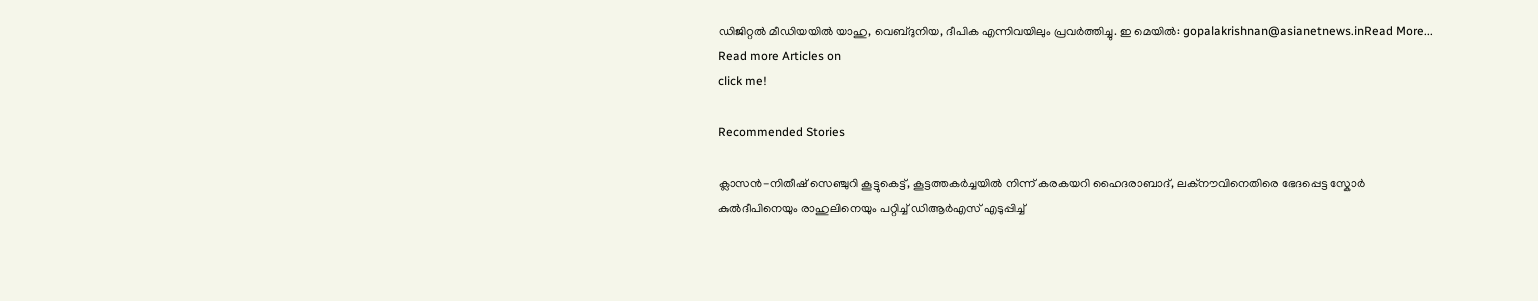ഡിജിറ്റൽ മീഡിയയില്‍ യാഹു, വെബ്ദുനിയ, ദീപിക എന്നിവയിലും പ്രവര്‍ത്തിച്ചു. ഇ മെയില്‍: gopalakrishnan@asianetnews.inRead More...
Read more Articles on
click me!

Recommended Stories

ക്ലാസൻ-നിതീഷ് സെഞ്ചുറി കൂട്ടുകെട്ട്, കൂട്ടത്തകര്‍ച്ചയില്‍ നിന്ന് കരകയറി ഹൈദരാബാദ്, ലക്നൗവിനെതിരെ ഭേദപ്പെട്ട സ്കോര്‍
കുൽദീപിനെയും രാഹുലിനെയും പറ്റിച്ച് ഡിആര്‍എസ് എടുപ്പിച്ച്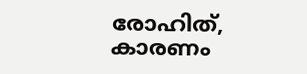രോഹിത്, കാരണം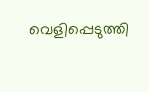വെളിപ്പെടുത്തി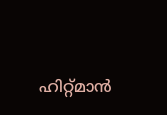ഹിറ്റ്മാൻ